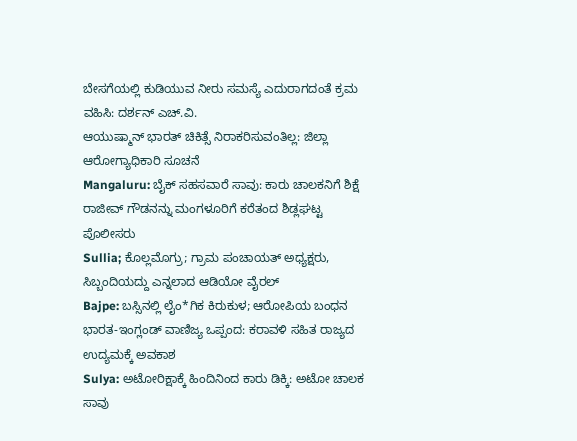ಬೇಸಗೆಯಲ್ಲಿ ಕುಡಿಯುವ ನೀರು ಸಮಸ್ಯೆ ಎದುರಾಗದಂತೆ ಕ್ರಮ ವಹಿಸಿ: ದರ್ಶನ್ ಎಚ್.ವಿ.
ಆಯುಷ್ಮಾನ್ ಭಾರತ್ ಚಿಕಿತ್ಸೆ ನಿರಾಕರಿಸುವಂತಿಲ್ಲ: ಜಿಲ್ಲಾ ಆರೋಗ್ಯಾಧಿಕಾರಿ ಸೂಚನೆ
Mangaluru: ಬೈಕ್ ಸಹಸವಾರೆ ಸಾವು: ಕಾರು ಚಾಲಕನಿಗೆ ಶಿಕ್ಷೆ
ರಾಜೀವ್ ಗೌಡನನ್ನು ಮಂಗಳೂರಿಗೆ ಕರೆತಂದ ಶಿಡ್ಲಘಟ್ಟ ಪೊಲೀಸರು
Sullia; ಕೊಲ್ಲಮೊಗ್ರು; ಗ್ರಾಮ ಪಂಚಾಯತ್ ಅಧ್ಯಕ್ಷರು, ಸಿಬ್ಬಂದಿಯದ್ದು ಎನ್ನಲಾದ ಆಡಿಯೋ ವೈರಲ್
Bajpe: ಬಸ್ಸಿನಲ್ಲಿ ಲೈಂ*ಗಿಕ ಕಿರುಕುಳ; ಆರೋಪಿಯ ಬಂಧನ
ಭಾರತ-ಇಂಗ್ಲಂಡ್ ವಾಣಿಜ್ಯ ಒಪ್ಪಂದ: ಕರಾವಳಿ ಸಹಿತ ರಾಜ್ಯದ ಉದ್ಯಮಕ್ಕೆ ಅವಕಾಶ
Sulya: ಅಟೋರಿಕ್ಷಾಕ್ಕೆ ಹಿಂದಿನಿಂದ ಕಾರು ಡಿಕ್ಕಿ: ಅಟೋ ಚಾಲಕ ಸಾವು